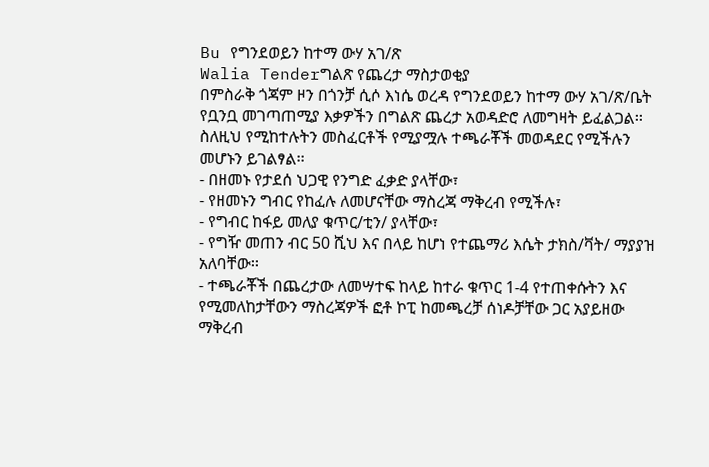Bu የግንደወይን ከተማ ውሃ አገ/ጽ
Walia Tenderግልጽ የጨረታ ማስታወቂያ
በምስራቅ ጎጃም ዞን በጎንቻ ሲሶ እነሴ ወረዳ የግንደወይን ከተማ ውሃ አገ/ጽ/ቤት የቧንቧ መገጣጠሚያ እቃዎችን በግልጽ ጨረታ አወዳድሮ ለመግዛት ይፈልጋል፡፡ ስለዚህ የሚከተሉትን መስፈርቶች የሚያሟሉ ተጫራቾች መወዳደር የሚችሉን መሆኑን ይገልፃል፡፡
- በዘመኑ የታደሰ ህጋዊ የንግድ ፈቃድ ያላቸው፣
- የዘመኑን ግብር የከፈሉ ለመሆናቸው ማስረጃ ማቅረብ የሚችሉ፣
- የግብር ከፋይ መለያ ቁጥር/ቲን/ ያላቸው፣
- የግዥ መጠን ብር 50 ሺህ እና በላይ ከሆነ የተጨማሪ እሴት ታክስ/ቫት/ ማያያዝ አለባቸው፡፡
- ተጫራቾች በጨረታው ለመሣተፍ ከላይ ከተራ ቁጥር 1-4 የተጠቀሱትን እና የሚመለከታቸውን ማስረጃዎች ፎቶ ኮፒ ከመጫረቻ ሰነዶቻቸው ጋር አያይዘው ማቅረብ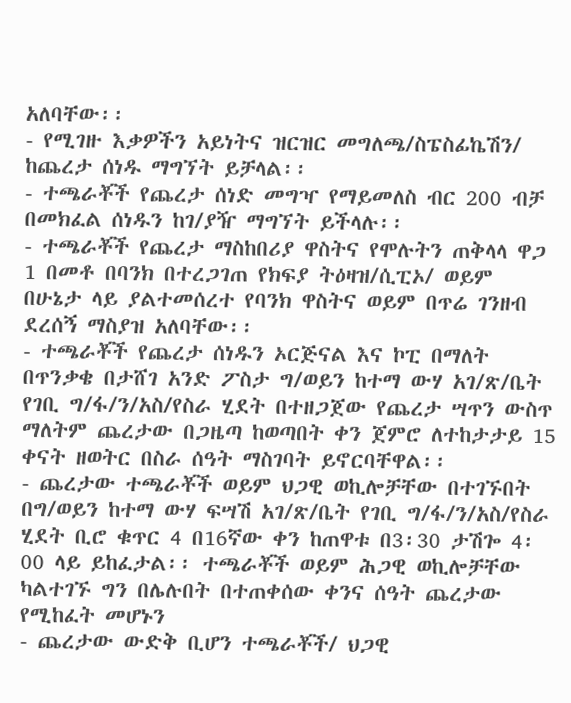አለባቸው፡፡
- የሚገዙ እቃዎችን አይነትና ዝርዝር መግለጫ/ስፔስፊኬሽን/ ከጨረታ ሰነዱ ማግኘት ይቻላል፡፡
- ተጫራቾች የጨረታ ሰነድ መግዣ የማይመለስ ብር 200 ብቻ በመክፈል ሰነዱን ከገ/ያዥ ማግኘት ይችላሉ፡፡
- ተጫራቾች የጨረታ ማስከበሪያ ዋስትና የሞሉትን ጠቅላላ ዋጋ 1 በመቶ በባንክ በተረጋገጠ የክፍያ ትዕዛዝ/ሲፒኦ/ ወይም በሁኔታ ላይ ያልተመሰረተ የባንክ ዋስትና ወይም በጥሬ ገንዘብ ደረሰኝ ማስያዝ አለባቸው፡፡
- ተጫራቾች የጨረታ ሰነዱን ኦርጅናል እና ኮፒ በማለት በጥንቃቄ በታሸገ አንድ ፖስታ ግ/ወይን ከተማ ውሃ አገ/ጽ/ቤት የገቢ ግ/ፋ/ን/አስ/የስራ ሂደት በተዘጋጀው የጨረታ ሣጥን ውስጥ ማለትም ጨረታው በጋዜጣ ከወጣበት ቀን ጀምሮ ለተከታታይ 15 ቀናት ዘወትር በስራ ሰዓት ማስገባት ይኖርባቸዋል፡፡
- ጨረታው ተጫራቾች ወይም ህጋዊ ወኪሎቻቸው በተገኙበት በግ/ወይን ከተማ ውሃ ፍሣሽ አገ/ጽ/ቤት የገቢ ግ/ፋ/ን/አስ/የስራ ሂደት ቢሮ ቁጥር 4 በ16ኛው ቀን ከጠዋቱ በ3፡30 ታሽጐ 4፡00 ላይ ይከፈታል፡፡ ተጫራቾች ወይም ሕጋዊ ወኪሎቻቸው ካልተገኙ ግን በሌሉበት በተጠቀሰው ቀንና ሰዓት ጨረታው የሚከፈት መሆኑን
- ጨረታው ውድቅ ቢሆን ተጫራቾች/ ህጋዊ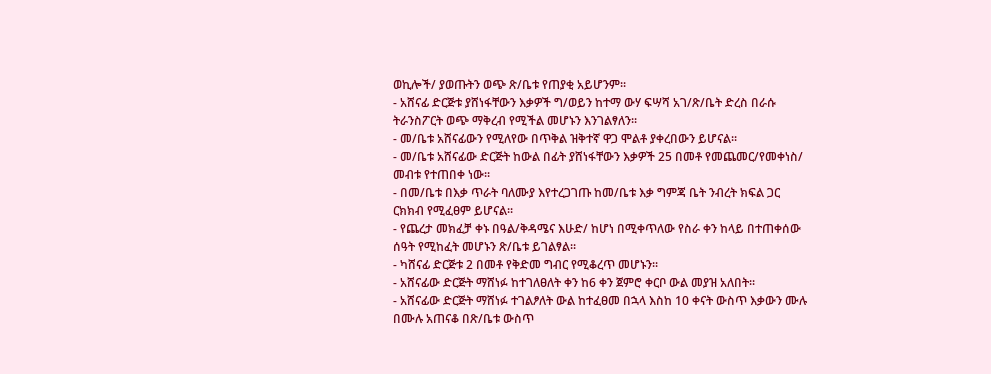ወኪሎች/ ያወጡትን ወጭ ጽ/ቤቱ የጠያቂ አይሆንም፡፡
- አሸናፊ ድርጅቱ ያሸነፋቸውን እቃዎች ግ/ወይን ከተማ ውሃ ፍሣሻ አገ/ጽ/ቤት ድረስ በራሱ ትራንስፖርት ወጭ ማቅረብ የሚችል መሆኑን እንገልፃለን፡፡
- መ/ቤቱ አሸናፊውን የሚለየው በጥቅል ዝቅተኛ ዋጋ ሞልቶ ያቀረበውን ይሆናል፡፡
- መ/ቤቱ አሸናፊው ድርጅት ከውል በፊት ያሸነፋቸውን እቃዎች 25 በመቶ የመጨመር/የመቀነስ/ መብቱ የተጠበቀ ነው፡፡
- በመ/ቤቱ በእቃ ጥራት ባለሙያ እየተረጋገጡ ከመ/ቤቱ እቃ ግምጃ ቤት ንብረት ክፍል ጋር ርክክብ የሚፈፀም ይሆናል፡፡
- የጨረታ መክፈቻ ቀኑ በዓል/ቅዳሜና እሁድ/ ከሆነ በሚቀጥለው የስራ ቀን ከላይ በተጠቀሰው ሰዓት የሚከፈት መሆኑን ጽ/ቤቱ ይገልፃል፡፡
- ካሸናፊ ድርጅቱ 2 በመቶ የቅድመ ግብር የሚቆረጥ መሆኑን፡፡
- አሸናፊው ድርጅት ማሸነፉ ከተገለፀለት ቀን ከ6 ቀን ጀምሮ ቀርቦ ውል መያዝ አለበት፡፡
- አሸናፊው ድርጅት ማሸነፉ ተገልፆለት ውል ከተፈፀመ በኋላ እስከ 10 ቀናት ውስጥ እቃውን ሙሉ በሙሉ አጠናቆ በጽ/ቤቱ ውስጥ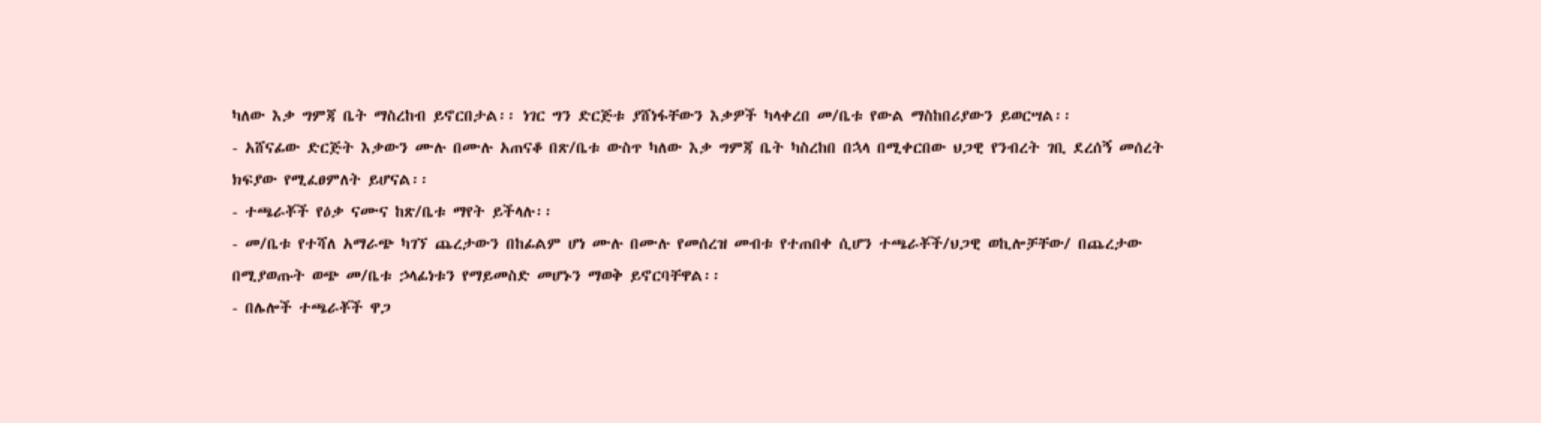ካለው እቃ ግምጃ ቤት ማስረከብ ይኖርበታል፡፡ ነገር ግን ድርጅቱ ያሸነፋቸውን እቃዎች ካላቀረበ መ/ቤቱ የውል ማስከበሪያውን ይወርሣል፡፡
- አሸናፊው ድርጅት እቃውን ሙሉ በሙሉ አጠናቆ በጽ/ቤቱ ውስጥ ካለው እቃ ግምጃ ቤት ካስረከበ በኋላ በሚቀርበው ህጋዊ የንብረት ገቢ ደረሰኝ መሰረት ክፍያው የሚፈፀምለት ይሆናል፡፡
- ተጫራቾች የዕቃ ናሙና ከጽ/ቤቱ ማየት ይችላሉ፡፡
- መ/ቤቱ የተሻለ አማራጭ ካገኘ ጨረታውን በከፊልም ሆነ ሙሉ በሙሉ የመሰረዝ መብቱ የተጠበቀ ሲሆን ተጫራቾች/ህጋዊ ወኪሎቻቸው/ በጨረታው በሚያወጡት ወጭ መ/ቤቱ ኃላፊነቱን የማይመስድ መሆኑን ማወቅ ይኖርባቸዋል፡፡
- በሌሎች ተጫራቾች ዋጋ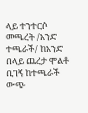ላይ ተንተርሶ መጫረት /አንድ ተጫራች/ ከአንድ በላይ ጨረታ ሞልቶ ቢገኝ ከተጫራች ውጭ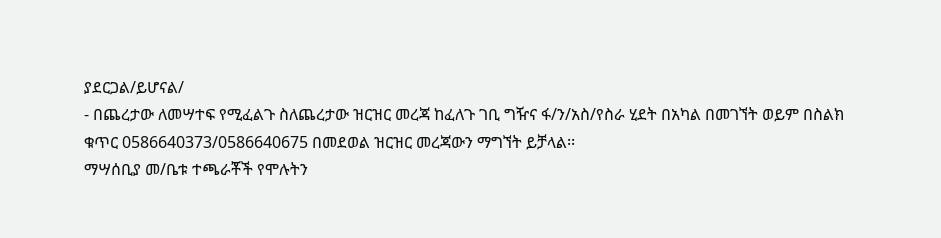ያደርጋል/ይሆናል/
- በጨረታው ለመሣተፍ የሚፈልጉ ስለጨረታው ዝርዝር መረጃ ከፈለጉ ገቢ ግዥና ፋ/ን/አስ/የስራ ሂደት በአካል በመገኘት ወይም በስልክ ቁጥር 0586640373/0586640675 በመደወል ዝርዝር መረጃውን ማግኘት ይቻላል፡፡
ማሣሰቢያ መ/ቤቱ ተጫራቾች የሞሉትን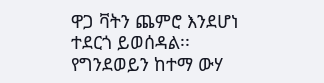ዋጋ ቫትን ጨምሮ እንደሆነ ተደርጎ ይወሰዳል፡፡
የግንደወይን ከተማ ውሃ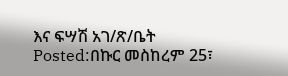እና ፍሣሽ አገ/ጽ/ቤት
Posted:በኩር መስከረም 25፣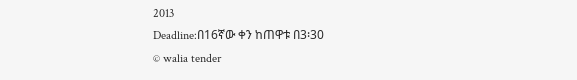2013
Deadline:በ16ኛው ቀን ከጠዋቱ በ3፡30
© walia tender